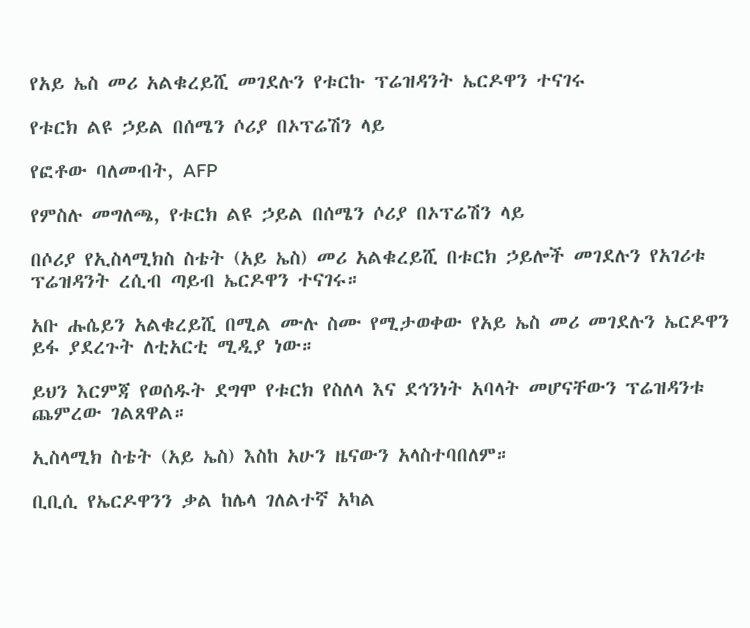የአይ ኤስ መሪ አልቁረይሺ መገደሉን የቱርኩ ፕሬዝዳንት ኤርዶዋን ተናገሩ

የቱርክ ልዩ ኃይል በሰሜን ሶሪያ በኦፕሬሽን ላይ

የፎቶው ባለመብት, AFP

የምስሉ መግለጫ, የቱርክ ልዩ ኃይል በሰሜን ሶሪያ በኦፕሬሽን ላይ

በሶሪያ የኢስላሚክስ ስቴት (አይ ኤስ) መሪ አልቁረይሺ በቱርክ ኃይሎች መገደሉን የአገሪቱ ፕሬዝዳንት ረሲብ ጣይብ ኤርዶዋን ተናገሩ።

አቡ ሑሴይን አልቁረይሺ በሚል ሙሉ ስሙ የሚታወቀው የአይ ኤስ መሪ መገደሉን ኤርዶዋን ይፋ ያደረጉት ለቲአርቲ ሚዲያ ነው።

ይህን እርምጃ የወሰዱት ደግሞ የቱርክ የስለላ እና ደኅንነት አባላት መሆናቸውን ፕሬዝዳንቱ ጨምረው ገልጸዋል።

ኢስላሚክ ስቴት (አይ ኤስ) እስከ አሁን ዜናውን አላስተባበለም።

ቢቢሲ የኤርዶዋንን ቃል ከሌላ ገለልተኛ አካል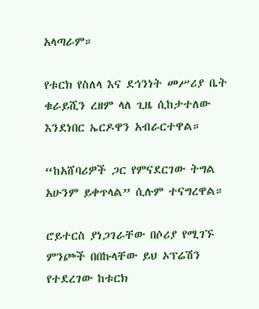አላጣራም።

የቱርክ የስለላ እና ደኅንነት መሥሪያ ቤት ቁራይሺን ረዘም ላለ ጊዜ ሲከታተለው እንደነበር ኤርዶዋን አብራርተዋል።

“ከአሸባሪዎች ጋር የምናደርገው ትግል አሁንም ይቀጥላል” ሲሉም ተናግረዋል።

ሮይተርስ ያነጋገራቸው በሶሪያ የሚገኙ ምንጮች በበኩላቸው ይህ ኦፕሬሽን የተደረገው ከቱርክ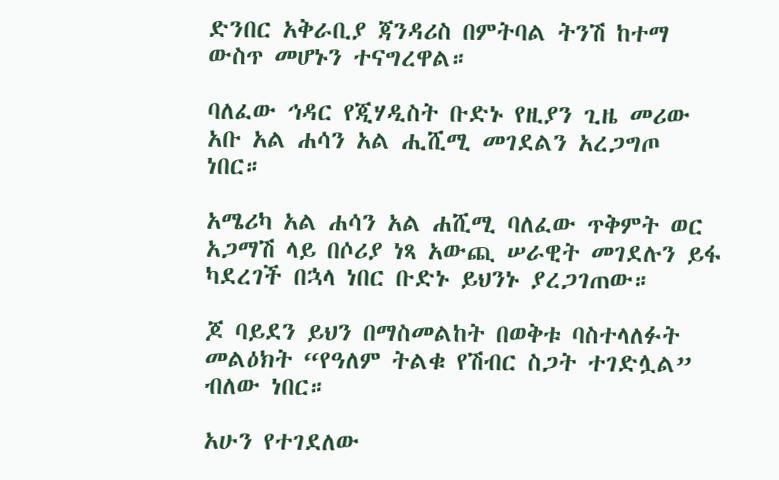ድንበር አቅራቢያ ጃንዳሪስ በምትባል ትንሽ ከተማ ውስጥ መሆኑን ተናግረዋል።

ባለፈው ኅዳር የጂሃዲስት ቡድኑ የዚያን ጊዜ መሪው አቡ አል ሐሳን አል ሒሺሚ መገደልን አረጋግጦ ነበር።

አሜሪካ አል ሐሳን አል ሐሺሚ ባለፈው ጥቅምት ወር አጋማሽ ላይ በሶሪያ ነጻ አውጪ ሠራዊት መገደሉን ይፋ ካደረገች በኋላ ነበር ቡድኑ ይህንኑ ያረጋገጠው።

ጆ ባይደን ይህን በማስመልከት በወቅቱ ባስተላለፉት መልዕክት “የዓለም ትልቁ የሽብር ስጋት ተገድሏል” ብለው ነበር።

አሁን የተገደለው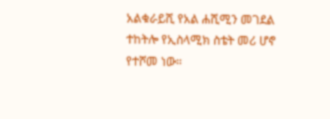አልቁራይሺ የአል ሐሺሚን መገደል ተከትሎ የኢስላሚክ ስቴት መሪ ሆኖ የተሾመ ነው።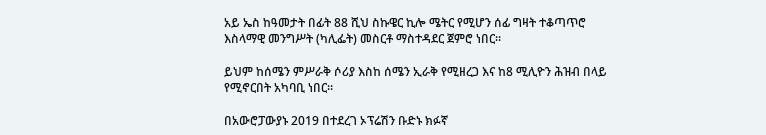አይ ኤስ ከዓመታት በፊት 88 ሺህ ስኩዌር ኪሎ ሜትር የሚሆን ሰፊ ግዛት ተቆጣጥሮ እስላማዊ መንግሥት (ካሊፌት) መስርቶ ማስተዳደር ጀምሮ ነበር።

ይህም ከሰሜን ምሥራቅ ሶሪያ እስከ ሰሜን ኢራቅ የሚዘረጋ እና ከ8 ሚሊዮን ሕዝብ በላይ የሚኖርበት አካባቢ ነበር።

በአውሮፓውያኑ 2019 በተደረገ ኦፕሬሽን ቡድኑ ክፉኛ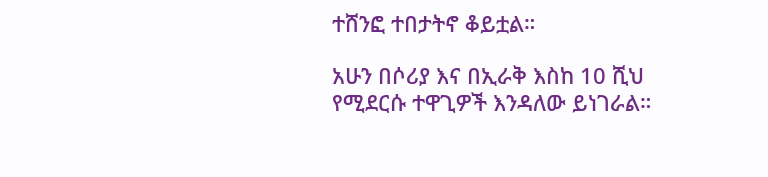ተሸንፎ ተበታትኖ ቆይቷል።

አሁን በሶሪያ እና በኢራቅ እስከ 10 ሺህ የሚደርሱ ተዋጊዎች እንዳለው ይነገራል።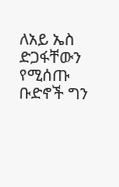ለአይ ኤስ ድጋፋቸውን የሚሰጡ ቡድኖች ግን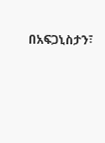በአፍጋኒስታን፣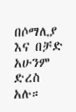በሶማሊያ እና በቻድ አሁንም ድረስ አሉ።